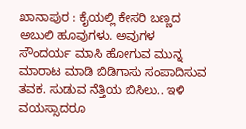ಖಾನಾಪುರ : ಕೈಯಲ್ಲಿ ಕೇಸರಿ ಬಣ್ಣದ ಅಬುಲಿ ಹೂವುಗಳು. ಅವುಗಳ ಸೌಂದರ್ಯ ಮಾಸಿ ಹೋಗುವ ಮುನ್ನ ಮಾರಾಟ ಮಾಡಿ ಬಿಡಿಗಾಸು ಸಂಪಾದಿಸುವ ತವಕ. ಸುಡುವ ನೆತ್ತಿಯ ಬಿಸಿಲು.. ಇಳಿ ವಯಸ್ಸಾದರೂ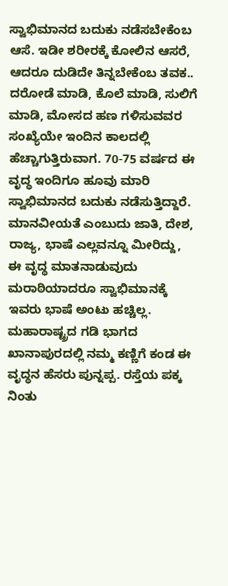ಸ್ವಾಭಿಮಾನದ ಬದುಕು ನಡೆಸಬೇಕೆಂಬ ಆಸೆ. ಇಡೀ ಶರೀರಕ್ಕೆ ಕೋಲಿನ ಆಸರೆ, ಆದರೂ ದುಡಿದೇ ತಿನ್ನಬೇಕೆಂಬ ತವಕ..
ದರೋಡೆ ಮಾಡಿ, ಕೊಲೆ ಮಾಡಿ, ಸುಲಿಗೆ ಮಾಡಿ, ಮೋಸದ ಹಣ ಗಳಿಸುವವರ ಸಂಖ್ಯೆಯೇ ಇಂದಿನ ಕಾಲದಲ್ಲಿ ಹೆಚ್ಚಾಗುತ್ತಿರುವಾಗ. 70-75 ವರ್ಷದ ಈ ವೃದ್ಧ ಇಂದಿಗೂ ಹೂವು ಮಾರಿ ಸ್ವಾಭಿಮಾನದ ಬದುಕು ನಡೆಸುತ್ತಿದ್ದಾರೆ. ಮಾನವೀಯತೆ ಎಂಬುದು ಜಾತಿ, ದೇಶ, ರಾಜ್ಯ, ಭಾಷೆ ಎಲ್ಲವನ್ನೂ ಮೀರಿದ್ದು, ಈ ವೃದ್ಧ ಮಾತನಾಡುವುದು ಮರಾಠಿಯಾದರೂ ಸ್ವಾಭಿಮಾನಕ್ಕೆ ಇವರು ಭಾಷೆ ಅಂಟು ಹಚ್ಚಿಲ್ಲ.
ಮಹಾರಾಷ್ಟ್ರದ ಗಡಿ ಭಾಗದ ಖಾನಾಪುರದಲ್ಲಿ ನಮ್ಮ ಕಣ್ಣಿಗೆ ಕಂಡ ಈ ವೃದ್ಧನ ಹೆಸರು ಪುನ್ನಪ್ಪ. ರಸ್ತೆಯ ಪಕ್ಕ ನಿಂತು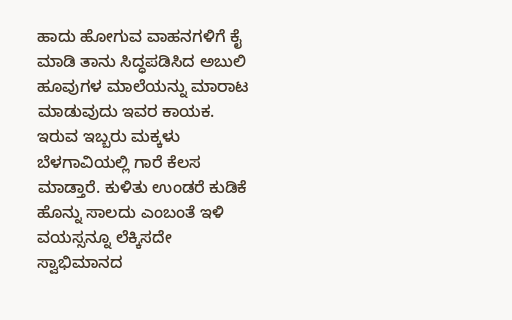ಹಾದು ಹೋಗುವ ವಾಹನಗಳಿಗೆ ಕೈ ಮಾಡಿ ತಾನು ಸಿದ್ಧಪಡಿಸಿದ ಅಬುಲಿ ಹೂವುಗಳ ಮಾಲೆಯನ್ನು ಮಾರಾಟ ಮಾಡುವುದು ಇವರ ಕಾಯಕ. ಇರುವ ಇಬ್ಬರು ಮಕ್ಕಳು ಬೆಳಗಾವಿಯಲ್ಲಿ ಗಾರೆ ಕೆಲಸ ಮಾಡ್ತಾರೆ. ಕುಳಿತು ಉಂಡರೆ ಕುಡಿಕೆ ಹೊನ್ನು ಸಾಲದು ಎಂಬಂತೆ ಇಳಿ ವಯಸ್ಸನ್ನೂ ಲೆಕ್ಕಿಸದೇ ಸ್ವಾಭಿಮಾನದ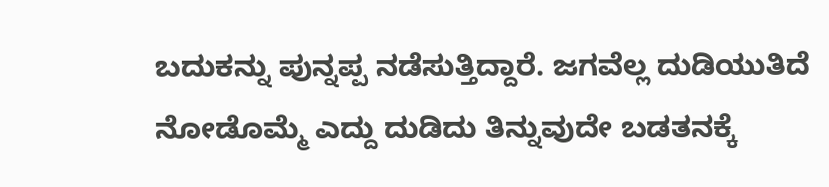ಬದುಕನ್ನು ಪುನ್ನಪ್ಪ ನಡೆಸುತ್ತಿದ್ದಾರೆ. ಜಗವೆಲ್ಲ ದುಡಿಯುತಿದೆ ನೋಡೊಮ್ಮೆ ಎದ್ದು ದುಡಿದು ತಿನ್ನುವುದೇ ಬಡತನಕ್ಕೆ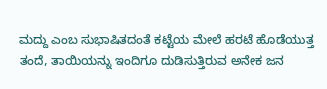ಮದ್ದು ಎಂಬ ಸುಭಾಷಿತದಂತೆ ಕಟ್ಟೆಯ ಮೇಲೆ ಹರಟೆ ಹೊಡೆಯುತ್ತ ತಂದೆ, ತಾಯಿಯನ್ನು ಇಂದಿಗೂ ದುಡಿಸುತ್ತಿರುವ ಅನೇಕ ಜನ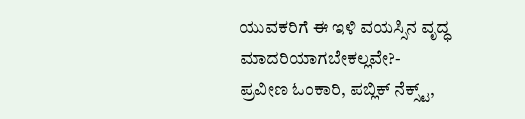ಯುವಕರಿಗೆ ಈ ಇಳಿ ವಯಸ್ಸಿನ ವೃದ್ಧ ಮಾದರಿಯಾಗಬೇಕಲ್ಲವೇ?-
ಪ್ರವೀಣ ಓಂಕಾರಿ, ಪಬ್ಲಿಕ್ ನೆಕ್ಸ್ಟ್,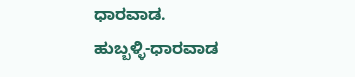ಧಾರವಾಡ.
ಹುಬ್ಬಳ್ಳಿ-ಧಾರವಾಡ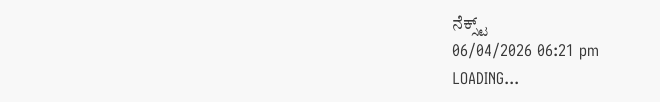ನೆಕ್ಸ್ಟ್
06/04/2026 06:21 pm
LOADING...